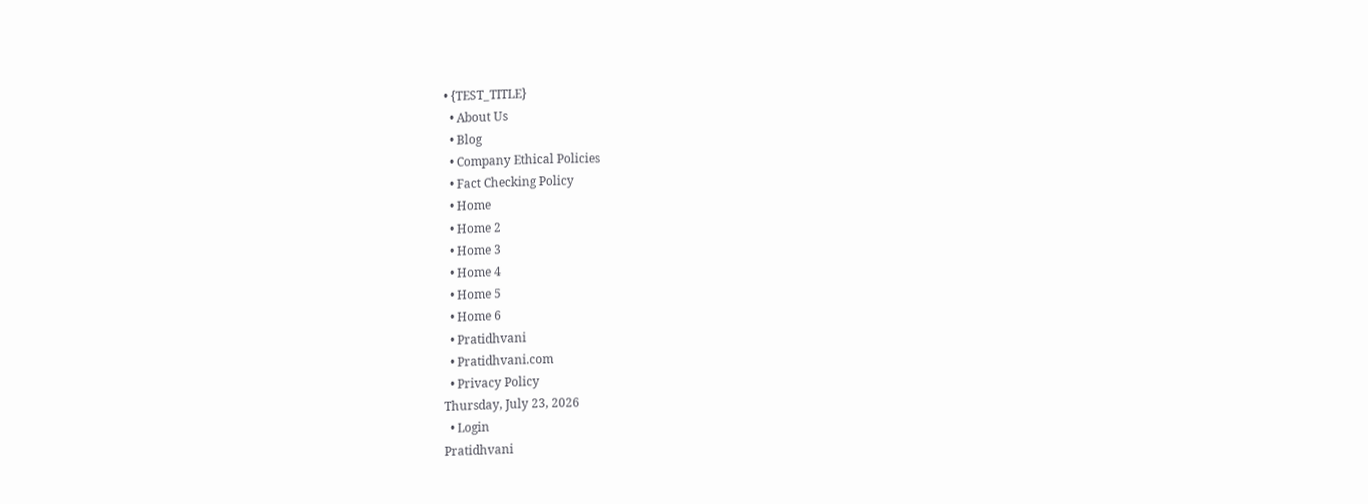• {TEST_TITLE}
  • About Us
  • Blog
  • Company Ethical Policies
  • Fact Checking Policy
  • Home
  • Home 2
  • Home 3
  • Home 4
  • Home 5
  • Home 6
  • Pratidhvani
  • Pratidhvani.com
  • Privacy Policy
Thursday, July 23, 2026
  • Login
Pratidhvani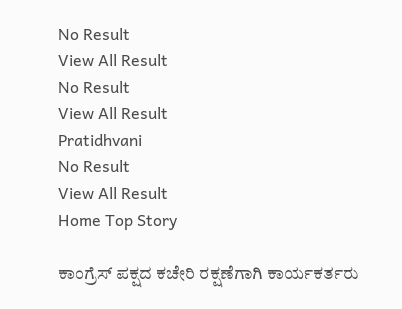No Result
View All Result
No Result
View All Result
Pratidhvani
No Result
View All Result
Home Top Story

ಕಾಂಗ್ರೆಸ್ ಪಕ್ಷದ ಕಚೇರಿ ರಕ್ಷಣೆಗಾಗಿ ಕಾರ್ಯಕರ್ತರು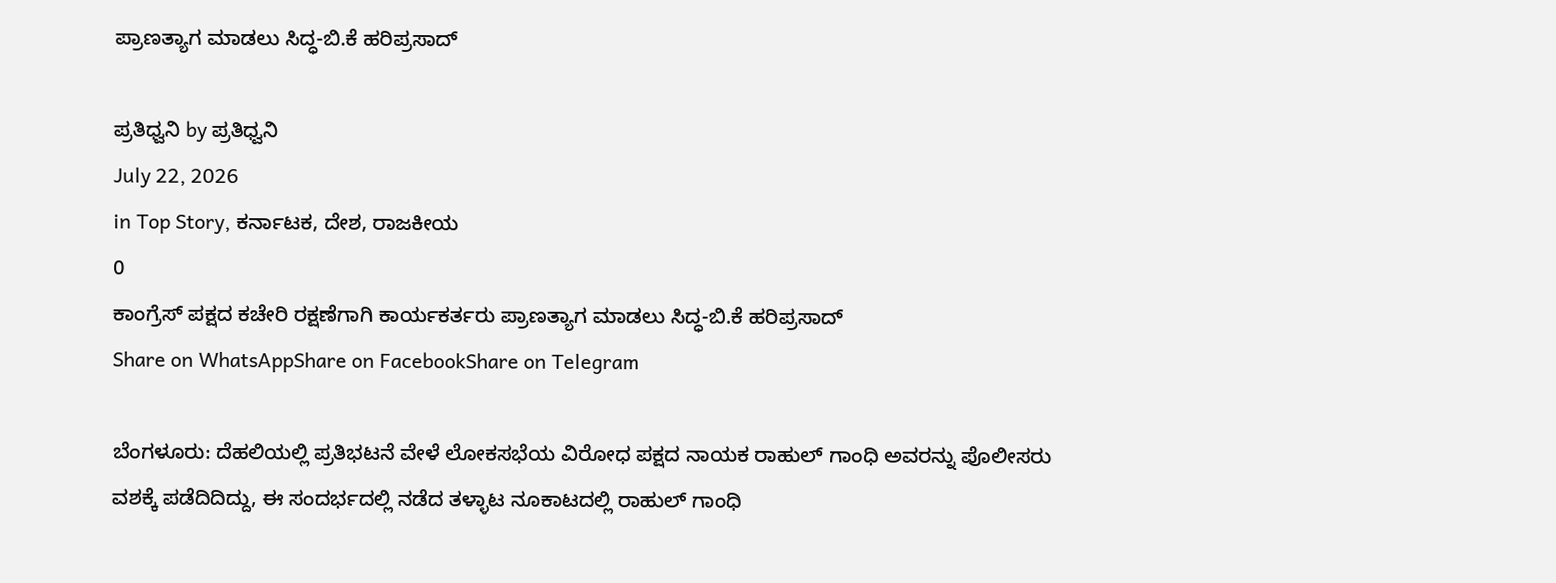ಪ್ರಾಣತ್ಯಾಗ ಮಾಡಲು ಸಿದ್ಧ-ಬಿ.ಕೆ ಹರಿಪ್ರಸಾದ್

ಪ್ರತಿಧ್ವನಿ by ಪ್ರತಿಧ್ವನಿ
July 22, 2026
in Top Story, ಕರ್ನಾಟಕ, ದೇಶ, ರಾಜಕೀಯ
0
ಕಾಂಗ್ರೆಸ್ ಪಕ್ಷದ ಕಚೇರಿ ರಕ್ಷಣೆಗಾಗಿ ಕಾರ್ಯಕರ್ತರು ಪ್ರಾಣತ್ಯಾಗ ಮಾಡಲು ಸಿದ್ಧ-ಬಿ.ಕೆ ಹರಿಪ್ರಸಾದ್
Share on WhatsAppShare on FacebookShare on Telegram

ಬೆಂಗಳೂರು: ದೆಹಲಿಯಲ್ಲಿ ಪ್ರತಿಭಟನೆ ವೇಳೆ ಲೋಕಸಭೆಯ ವಿರೋಧ ಪಕ್ಷದ ನಾಯಕ ರಾಹುಲ್ ಗಾಂಧಿ ಅವರನ್ನು ಪೊಲೀಸರು ವಶಕ್ಕೆ ಪಡೆದಿದಿದ್ದು, ಈ ಸಂದರ್ಭದಲ್ಲಿ ನಡೆದ ತಳ್ಳಾಟ ನೂಕಾಟದಲ್ಲಿ ರಾಹುಲ್ ಗಾಂಧಿ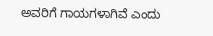ಅವರಿಗೆ ಗಾಯಗಳಾಗಿವೆ ಎಂದು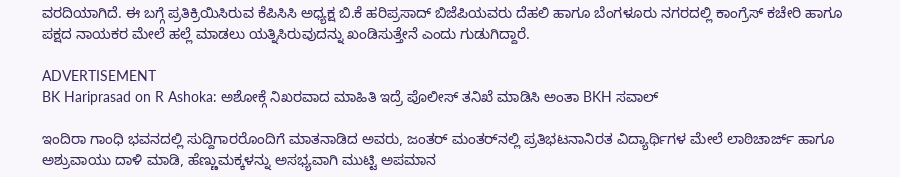ವರದಿಯಾಗಿದೆ. ಈ ಬಗ್ಗೆ ಪ್ರತಿಕ್ರಿಯಿಸಿರುವ ಕೆಪಿಸಿಸಿ ಅಧ್ಯಕ್ಷ ಬಿ.ಕೆ ಹರಿಪ್ರಸಾದ್ ಬಿಜೆಪಿಯವರು ದೆಹಲಿ ಹಾಗೂ ಬೆಂಗಳೂರು ನಗರದಲ್ಲಿ ಕಾಂಗ್ರೆಸ್ ಕಚೇರಿ ಹಾಗೂ ಪಕ್ಷದ ನಾಯಕರ ಮೇಲೆ ಹಲ್ಲೆ ಮಾಡಲು ಯತ್ನಿಸಿರುವುದನ್ನು ಖಂಡಿಸುತ್ತೇನೆ ಎಂದು ಗುಡುಗಿದ್ದಾರೆ.

ADVERTISEMENT
BK Hariprasad on R Ashoka: ಅಶೋಕ್ಗೆ ನಿಖರವಾದ ಮಾಹಿತಿ ಇದ್ರೆ ಪೊಲೀಸ್ ತನಿಖೆ ಮಾಡಿಸಿ ಅಂತಾ BKH ಸವಾಲ್

ಇಂದಿರಾ ಗಾಂಧಿ ಭವನದಲ್ಲಿ ಸುದ್ದಿಗಾರರೊಂದಿಗೆ ಮಾತನಾಡಿದ ಅವರು, ಜಂತರ್ ಮಂತರ್‌ನಲ್ಲಿ ಪ್ರತಿಭಟನಾನಿರತ ವಿದ್ಯಾರ್ಥಿಗಳ ಮೇಲೆ ಲಾಠಿಚಾರ್ಜ್ ಹಾಗೂ ಅಶ್ರುವಾಯು ದಾಳಿ ಮಾಡಿ, ಹೆಣ್ಣುಮಕ್ಕಳನ್ನು ಅಸಭ್ಯವಾಗಿ ಮುಟ್ಟಿ ಅಪಮಾನ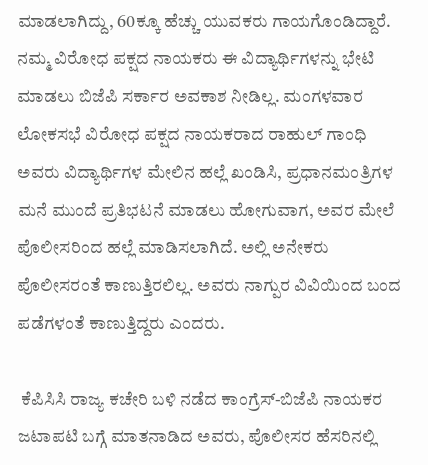ಮಾಡಲಾಗಿದ್ದು, 60ಕ್ಕೂ ಹೆಚ್ಚು ಯುವಕರು ಗಾಯಗೊಂಡಿದ್ದಾರೆ. ನಮ್ಮ ವಿರೋಧ ಪಕ್ಷದ ನಾಯಕರು ಈ ವಿದ್ಯಾರ್ಥಿಗಳನ್ನು ಭೇಟಿ ಮಾಡಲು ಬಿಜೆಪಿ ಸರ್ಕಾರ ಅವಕಾಶ ನೀಡಿಲ್ಲ. ಮಂಗಳವಾರ ಲೋಕಸಭೆ ವಿರೋಧ ಪಕ್ಷದ ನಾಯಕರಾದ ರಾಹುಲ್ ಗಾಂಧಿ ಅವರು ವಿದ್ಯಾರ್ಥಿಗಳ ಮೇಲಿನ ಹಲ್ಲೆ ಖಂಡಿಸಿ, ಪ್ರಧಾನಮಂತ್ರಿಗಳ ಮನೆ ಮುಂದೆ ಪ್ರತಿಭಟನೆ ಮಾಡಲು ಹೋಗುವಾಗ, ಅವರ ಮೇಲೆ ಪೊಲೀಸರಿಂದ ಹಲ್ಲೆ ಮಾಡಿಸಲಾಗಿದೆ. ಅಲ್ಲಿ ಅನೇಕರು ಪೊಲೀಸರಂತೆ ಕಾಣುತ್ತಿರಲಿಲ್ಲ. ಅವರು ನಾಗ್ಪುರ ವಿವಿಯಿಂದ ಬಂದ ಪಡೆಗಳಂತೆ ಕಾಣುತ್ತಿದ್ದರು ಎಂದರು.

 ಕೆಪಿಸಿಸಿ ರಾಜ್ಯ ಕಚೇರಿ ಬಳಿ ನಡೆದ ಕಾಂಗ್ರೆಸ್‌-ಬಿಜೆಪಿ ನಾಯಕರ ಜಟಾಪಟಿ ಬಗ್ಗೆ ಮಾತನಾಡಿದ ಅವರು, ಪೊಲೀಸರ ಹೆಸರಿನಲ್ಲಿ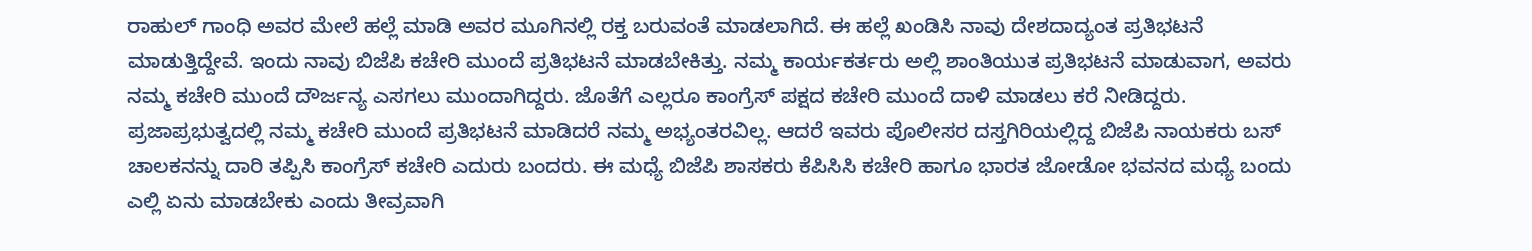ರಾಹುಲ್ ಗಾಂಧಿ ಅವರ ಮೇಲೆ ಹಲ್ಲೆ ಮಾಡಿ ಅವರ ಮೂಗಿನಲ್ಲಿ ರಕ್ತ ಬರುವಂತೆ ಮಾಡಲಾಗಿದೆ. ಈ ಹಲ್ಲೆ ಖಂಡಿಸಿ ನಾವು ದೇಶದಾದ್ಯಂತ ಪ್ರತಿಭಟನೆ ಮಾಡುತ್ತಿದ್ದೇವೆ. ಇಂದು ನಾವು ಬಿಜೆಪಿ ಕಚೇರಿ ಮುಂದೆ ಪ್ರತಿಭಟನೆ ಮಾಡಬೇಕಿತ್ತು. ನಮ್ಮ ಕಾರ್ಯಕರ್ತರು ಅಲ್ಲಿ ಶಾಂತಿಯುತ ಪ್ರತಿಭಟನೆ ಮಾಡುವಾಗ, ಅವರು ನಮ್ಮ ಕಚೇರಿ ಮುಂದೆ ದೌರ್ಜನ್ಯ ಎಸಗಲು ಮುಂದಾಗಿದ್ದರು. ಜೊತೆಗೆ ಎಲ್ಲರೂ ಕಾಂಗ್ರೆಸ್ ಪಕ್ಷದ ಕಚೇರಿ ಮುಂದೆ ದಾಳಿ ಮಾಡಲು ಕರೆ ನೀಡಿದ್ದರು. ಪ್ರಜಾಪ್ರಭುತ್ವದಲ್ಲಿ ನಮ್ಮ ಕಚೇರಿ ಮುಂದೆ ಪ್ರತಿಭಟನೆ ಮಾಡಿದರೆ ನಮ್ಮ ಅಭ್ಯಂತರವಿಲ್ಲ. ಆದರೆ ಇವರು ಪೊಲೀಸರ ದಸ್ತಗಿರಿಯಲ್ಲಿದ್ದ ಬಿಜೆಪಿ ನಾಯಕರು ಬಸ್ ಚಾಲಕನನ್ನು ದಾರಿ ತಪ್ಪಿಸಿ ಕಾಂಗ್ರೆಸ್ ಕಚೇರಿ ಎದುರು ಬಂದರು. ಈ ಮಧ್ಯೆ ಬಿಜೆಪಿ ಶಾಸಕರು ಕೆಪಿಸಿಸಿ ಕಚೇರಿ ಹಾಗೂ ಭಾರತ ಜೋಡೋ ಭವನದ ಮಧ್ಯೆ ಬಂದು ಎಲ್ಲಿ ಏನು ಮಾಡಬೇಕು ಎಂದು ತೀವ್ರವಾಗಿ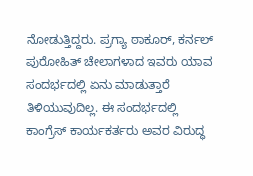ನೋಡುತ್ತಿದ್ದರು. ಪ್ರಗ್ಯಾ ಠಾಕೂರ್, ಕರ್ನಲ್ ಪುರೋಹಿತ್ ಚೇಲಾಗಳಾದ ಇವರು ಯಾವ ಸಂದರ್ಭದಲ್ಲಿ ಏನು ಮಾಡುತ್ತಾರೆ ತಿಳಿಯುವುದಿಲ್ಲ. ಈ ಸಂದರ್ಭದಲ್ಲಿ ಕಾಂಗ್ರೆಸ್ ಕಾರ್ಯಕರ್ತರು ಅವರ ವಿರುದ್ಧ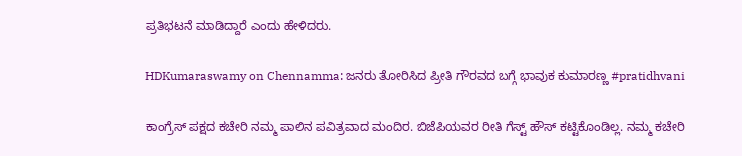ಪ್ರತಿಭಟನೆ ಮಾಡಿದ್ದಾರೆ ಎಂದು ಹೇಳಿದರು.

HDKumaraswamy on Chennamma: ಜನರು ತೋರಿಸಿದ ಪ್ರೀತಿ ಗೌರವದ ಬಗ್ಗೆ ಭಾವುಕ ಕುಮಾರಣ್ಣ #pratidhvani

ಕಾಂಗ್ರೆಸ್ ಪಕ್ಷದ ಕಚೇರಿ ನಮ್ಮ ಪಾಲಿನ ಪವಿತ್ರವಾದ ಮಂದಿರ. ಬಿಜೆಪಿಯವರ ರೀತಿ ಗೆಸ್ಟ್ ಹೌಸ್ ಕಟ್ಟಿಕೊಂಡಿಲ್ಲ. ನಮ್ಮ ಕಚೇರಿ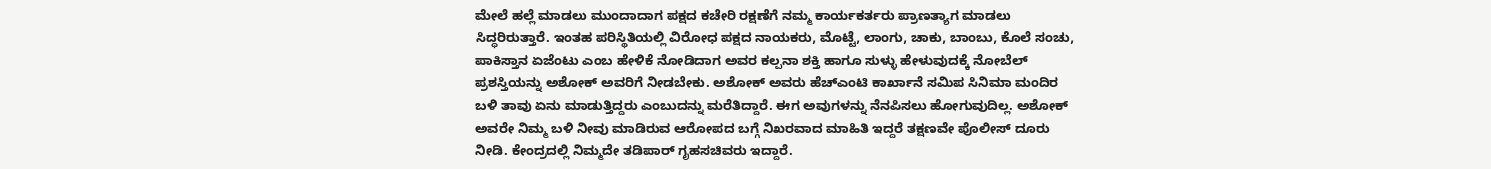ಮೇಲೆ ಹಲ್ಲೆ ಮಾಡಲು ಮುಂದಾದಾಗ ಪಕ್ಷದ ಕಚೇರಿ ರಕ್ಷಣೆಗೆ ನಮ್ಮ ಕಾರ್ಯಕರ್ತರು ಪ್ರಾಣತ್ಯಾಗ ಮಾಡಲು ಸಿದ್ಧರಿರುತ್ತಾರೆ. ಇಂತಹ ಪರಿಸ್ಥಿತಿಯಲ್ಲಿ ವಿರೋಧ ಪಕ್ಷದ ನಾಯಕರು, ಮೊಟ್ಟೆ, ಲಾಂಗು, ಚಾಕು, ಬಾಂಬು, ಕೊಲೆ ಸಂಚು, ಪಾಕಿಸ್ತಾನ ಏಜೆಂಟು ಎಂಬ ಹೇಳಿಕೆ ನೋಡಿದಾಗ ಅವರ ಕಲ್ಪನಾ ಶಕ್ತಿ ಹಾಗೂ ಸುಳ್ಳು ಹೇಳುವುದಕ್ಕೆ ನೋಬೆಲ್ ಪ್ರಶಸ್ತಿಯನ್ನು ಅಶೋಕ್ ಅವರಿಗೆ ನೀಡಬೇಕು. ಅಶೋಕ್ ಅವರು ಹೆಚ್ಎಂಟಿ ಕಾರ್ಖಾನೆ ಸಮಿಪ ಸಿನಿಮಾ ಮಂದಿರ ಬಳಿ ತಾವು ಏನು ಮಾಡುತ್ತಿದ್ದರು ಎಂಬುದನ್ನು ಮರೆತಿದ್ದಾರೆ. ಈಗ ಅವುಗಳನ್ನು ನೆನಪಿಸಲು ಹೋಗುವುದಿಲ್ಲ. ಅಶೋಕ್ ಅವರೇ ನಿಮ್ಮ ಬಳಿ ನೀವು ಮಾಡಿರುವ ಆರೋಪದ ಬಗ್ಗೆ ನಿಖರವಾದ ಮಾಹಿತಿ ಇದ್ದರೆ ತಕ್ಷಣವೇ ಪೊಲೀಸ್ ದೂರು ನೀಡಿ. ಕೇಂದ್ರದಲ್ಲಿ ನಿಮ್ಮದೇ ತಡಿಪಾರ್ ಗೃಹಸಚಿವರು ಇದ್ದಾರೆ.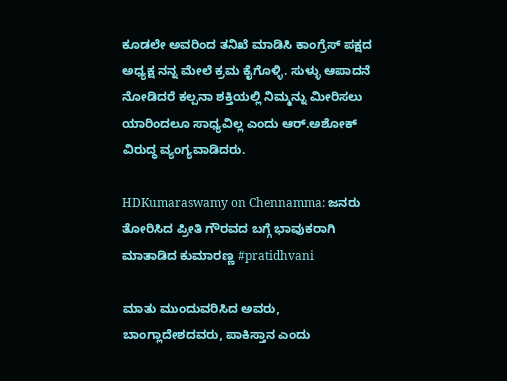ಕೂಡಲೇ ಅವರಿಂದ ತನಿಖೆ ಮಾಡಿಸಿ ಕಾಂಗ್ರೆಸ್ ಪಕ್ಷದ ಅಧ್ಯಕ್ಷ ನನ್ನ ಮೇಲೆ ಕ್ರಮ ಕೈಗೊಳ್ಳಿ. ಸುಳ್ಳು ಆಪಾದನೆ ನೋಡಿದರೆ ಕಲ್ಪನಾ ಶಕ್ತಿಯಲ್ಲಿ ನಿಮ್ಮನ್ನು ಮೀರಿಸಲು ಯಾರಿಂದಲೂ ಸಾಧ್ಯವಿಲ್ಲ ಎಂದು ಆರ್‌.ಅಶೋಕ್ ವಿರುದ್ಧ ವ್ಯಂಗ್ಯವಾಡಿದರು.

HDKumaraswamy on Chennamma: ಜನರು ತೋರಿಸಿದ ಪ್ರೀತಿ ಗೌರವದ ಬಗ್ಗೆ ಭಾವುಕರಾಗಿ ಮಾತಾಡಿದ ಕುಮಾರಣ್ಣ #pratidhvani

ಮಾತು ಮುಂದುವರಿಸಿದ ಅವರು, ಬಾಂಗ್ಲಾದೇಶದವರು, ಪಾಕಿಸ್ತಾನ ಎಂದು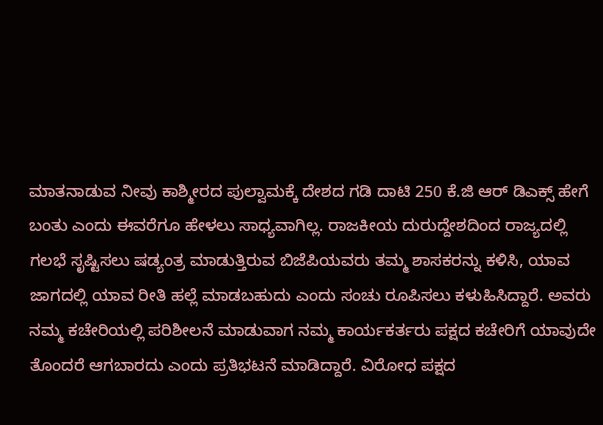ಮಾತನಾಡುವ ನೀವು ಕಾಶ್ಮೀರದ ಪುಲ್ವಾಮಕ್ಕೆ ದೇಶದ ಗಡಿ ದಾಟಿ 250 ಕೆ.ಜಿ ಆರ್ ಡಿಎಕ್ಸ್ ಹೇಗೆ ಬಂತು ಎಂದು ಈವರೆಗೂ ಹೇಳಲು ಸಾಧ್ಯವಾಗಿಲ್ಲ. ರಾಜಕೀಯ ದುರುದ್ದೇಶದಿಂದ ರಾಜ್ಯದಲ್ಲಿ ಗಲಭೆ ಸೃಷ್ಟಿಸಲು ಷಡ್ಯಂತ್ರ ಮಾಡುತ್ತಿರುವ ಬಿಜೆಪಿಯವರು ತಮ್ಮ ಶಾಸಕರನ್ನು ಕಳಿಸಿ, ಯಾವ ಜಾಗದಲ್ಲಿ ಯಾವ ರೀತಿ ಹಲ್ಲೆ ಮಾಡಬಹುದು ಎಂದು ಸಂಚು ರೂಪಿಸಲು ಕಳುಹಿಸಿದ್ದಾರೆ. ಅವರು ನಮ್ಮ ಕಚೇರಿಯಲ್ಲಿ ಪರಿಶೀಲನೆ ಮಾಡುವಾಗ ನಮ್ಮ ಕಾರ್ಯಕರ್ತರು ಪಕ್ಷದ ಕಚೇರಿಗೆ ಯಾವುದೇ ತೊಂದರೆ ಆಗಬಾರದು ಎಂದು ಪ್ರತಿಭಟನೆ ಮಾಡಿದ್ದಾರೆ. ವಿರೋಧ ಪಕ್ಷದ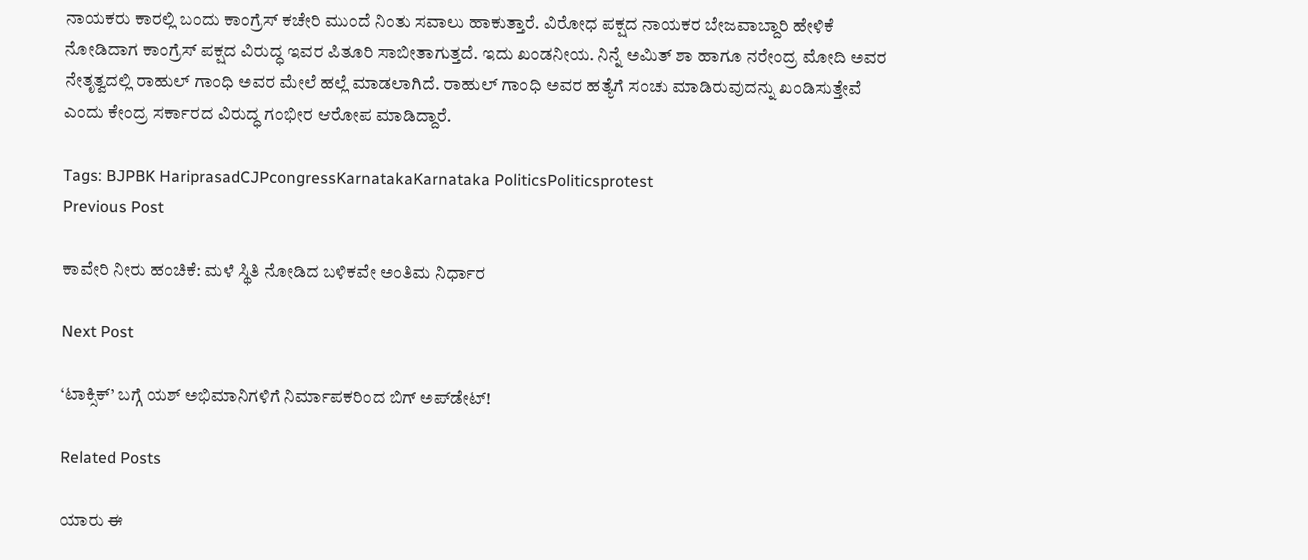ನಾಯಕರು ಕಾರಲ್ಲಿ ಬಂದು ಕಾಂಗ್ರೆಸ್ ಕಚೇರಿ ಮುಂದೆ ನಿಂತು ಸವಾಲು ಹಾಕುತ್ತಾರೆ. ವಿರೋಧ ಪಕ್ಷದ ನಾಯಕರ ಬೇಜವಾಬ್ದಾರಿ ಹೇಳಿಕೆ ನೋಡಿದಾಗ ಕಾಂಗ್ರೆಸ್ ಪಕ್ಷದ ವಿರುದ್ಧ ಇವರ ಪಿತೂರಿ ಸಾಬೀತಾಗುತ್ತದೆ. ಇದು ಖಂಡನೀಯ. ನಿನ್ನೆ ಅಮಿತ್ ಶಾ ಹಾಗೂ ನರೇಂದ್ರ ಮೋದಿ ಅವರ ನೇತೃತ್ವದಲ್ಲಿ ರಾಹುಲ್ ಗಾಂಧಿ ಅವರ ಮೇಲೆ ಹಲ್ಲೆ ಮಾಡಲಾಗಿದೆ. ರಾಹುಲ್ ಗಾಂಧಿ ಅವರ ಹತ್ಯೆಗೆ ಸಂಚು ಮಾಡಿರುವುದನ್ನು ಖಂಡಿಸುತ್ತೇವೆ ಎಂದು ಕೇಂದ್ರ ಸರ್ಕಾರದ ವಿರುದ್ಧ ಗಂಭೀರ ಆರೋಪ ಮಾಡಿದ್ದಾರೆ.

Tags: BJPBK HariprasadCJPcongressKarnatakaKarnataka PoliticsPoliticsprotest
Previous Post

ಕಾವೇರಿ ನೀರು ಹಂಚಿಕೆ: ಮಳೆ ಸ್ಥಿತಿ ನೋಡಿದ ಬಳಿಕವೇ ಅಂತಿಮ ನಿರ್ಧಾರ

Next Post

‘ಟಾಕ್ಸಿಕ್’ ಬಗ್ಗೆ ಯಶ್ ಅಭಿಮಾನಿಗಳಿಗೆ ನಿರ್ಮಾಪಕರಿಂದ ಬಿಗ್ ಅಪ್‌ಡೇಟ್!

Related Posts

ಯಾರು ಈ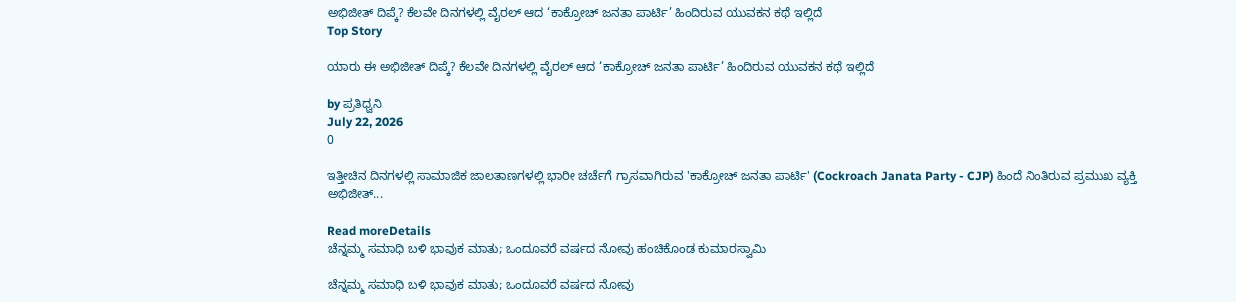ಅಭಿಜೀತ್ ದಿಪ್ಕೆ? ಕೆಲವೇ ದಿನಗಳಲ್ಲಿ ವೈರಲ್ ಆದ ‘ಕಾಕ್ರೋಚ್ ಜನತಾ ಪಾರ್ಟಿ’ ಹಿಂದಿರುವ ಯುವಕನ ಕಥೆ ಇಲ್ಲಿದೆ
Top Story

ಯಾರು ಈ ಅಭಿಜೀತ್ ದಿಪ್ಕೆ? ಕೆಲವೇ ದಿನಗಳಲ್ಲಿ ವೈರಲ್ ಆದ ‘ಕಾಕ್ರೋಚ್ ಜನತಾ ಪಾರ್ಟಿ’ ಹಿಂದಿರುವ ಯುವಕನ ಕಥೆ ಇಲ್ಲಿದೆ

by ಪ್ರತಿಧ್ವನಿ
July 22, 2026
0

ಇತ್ತೀಚಿನ ದಿನಗಳಲ್ಲಿ ಸಾಮಾಜಿಕ ಜಾಲತಾಣಗಳಲ್ಲಿ ಭಾರೀ ಚರ್ಚೆಗೆ ಗ್ರಾಸವಾಗಿರುವ 'ಕಾಕ್ರೋಚ್ ಜನತಾ ಪಾರ್ಟಿ' (Cockroach Janata Party - CJP) ಹಿಂದೆ ನಿಂತಿರುವ ಪ್ರಮುಖ ವ್ಯಕ್ತಿ ಅಭಿಜೀತ್...

Read moreDetails
ಚೆನ್ನಮ್ಮ ಸಮಾಧಿ ಬಳಿ ಭಾವುಕ ಮಾತು; ಒಂದೂವರೆ ವರ್ಷದ ನೋವು ಹಂಚಿಕೊಂಡ ಕುಮಾರಸ್ವಾಮಿ

ಚೆನ್ನಮ್ಮ ಸಮಾಧಿ ಬಳಿ ಭಾವುಕ ಮಾತು; ಒಂದೂವರೆ ವರ್ಷದ ನೋವು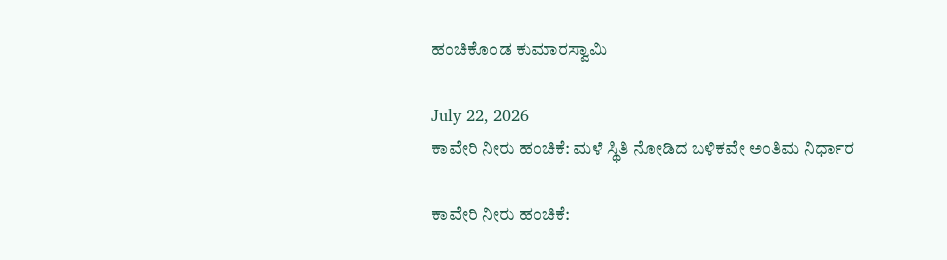ಹಂಚಿಕೊಂಡ ಕುಮಾರಸ್ವಾಮಿ

July 22, 2026
ಕಾವೇರಿ ನೀರು ಹಂಚಿಕೆ: ಮಳೆ ಸ್ಥಿತಿ ನೋಡಿದ ಬಳಿಕವೇ ಅಂತಿಮ ನಿರ್ಧಾರ

ಕಾವೇರಿ ನೀರು ಹಂಚಿಕೆ: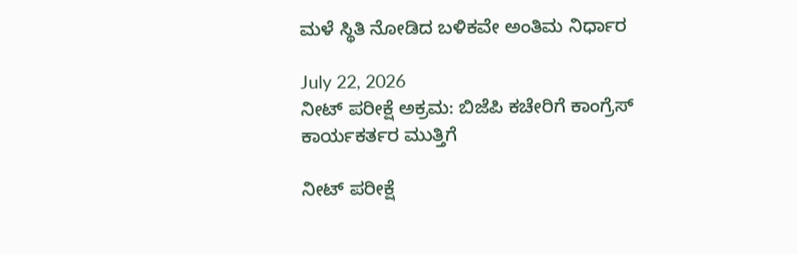ಮಳೆ ಸ್ಥಿತಿ ನೋಡಿದ ಬಳಿಕವೇ ಅಂತಿಮ ನಿರ್ಧಾರ

July 22, 2026
ನೀಟ್ ಪರೀಕ್ಷೆ ಅಕ್ರಮ: ಬಿಜೆಪಿ ಕಚೇರಿಗೆ ಕಾಂಗ್ರೆಸ್ ಕಾರ್ಯಕರ್ತರ ಮುತ್ತಿಗೆ

ನೀಟ್ ಪರೀಕ್ಷೆ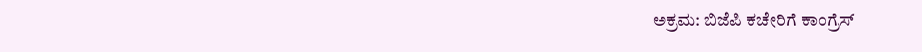ಅಕ್ರಮ: ಬಿಜೆಪಿ ಕಚೇರಿಗೆ ಕಾಂಗ್ರೆಸ್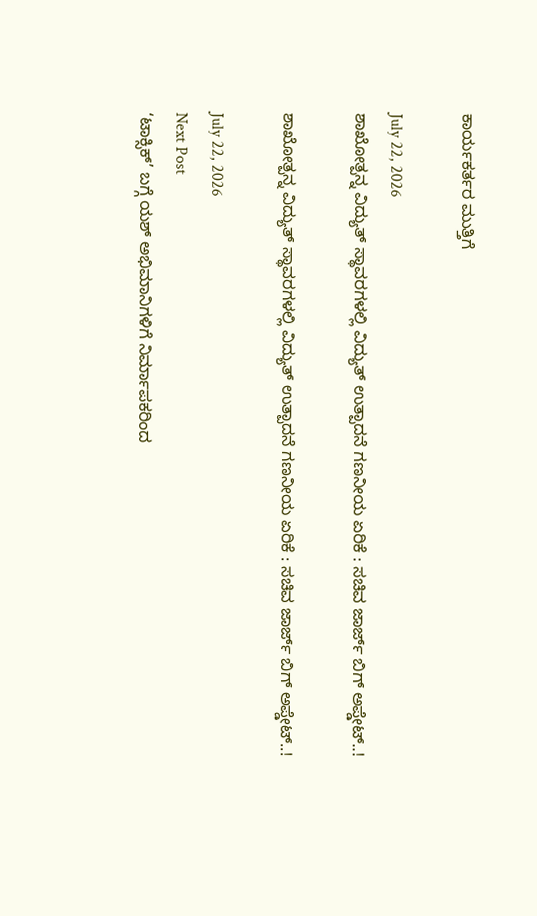ಕಾರ್ಯಕರ್ತರ ಮುತ್ತಿಗೆ

July 22, 2026
ಶಾಖೋತ್ಪನ್ನ ವಿದ್ಯುತ್ ಸ್ಥಾವರಗಳಲ್ಲಿ ವಿದ್ಯುತ್ ಉತ್ಪಾದನೆ ಗಣನೀಯ ಏರಿಕೆ : ಸಚಿವ ಜಾರ್ಜ್‌ ಬಿಗ್‌ ಅಪ್ಡೇಟ್..!

ಶಾಖೋತ್ಪನ್ನ ವಿದ್ಯುತ್ ಸ್ಥಾವರಗಳಲ್ಲಿ ವಿದ್ಯುತ್ ಉತ್ಪಾದನೆ ಗಣನೀಯ ಏರಿಕೆ : ಸಚಿವ ಜಾರ್ಜ್‌ ಬಿಗ್‌ ಅಪ್ಡೇಟ್..!

July 22, 2026
Next Post
‘ಟಾಕ್ಸಿಕ್’ ಬಗ್ಗೆ ಯಶ್ ಅಭಿಮಾನಿಗಳಿಗೆ ನಿರ್ಮಾಪಕರಿಂದ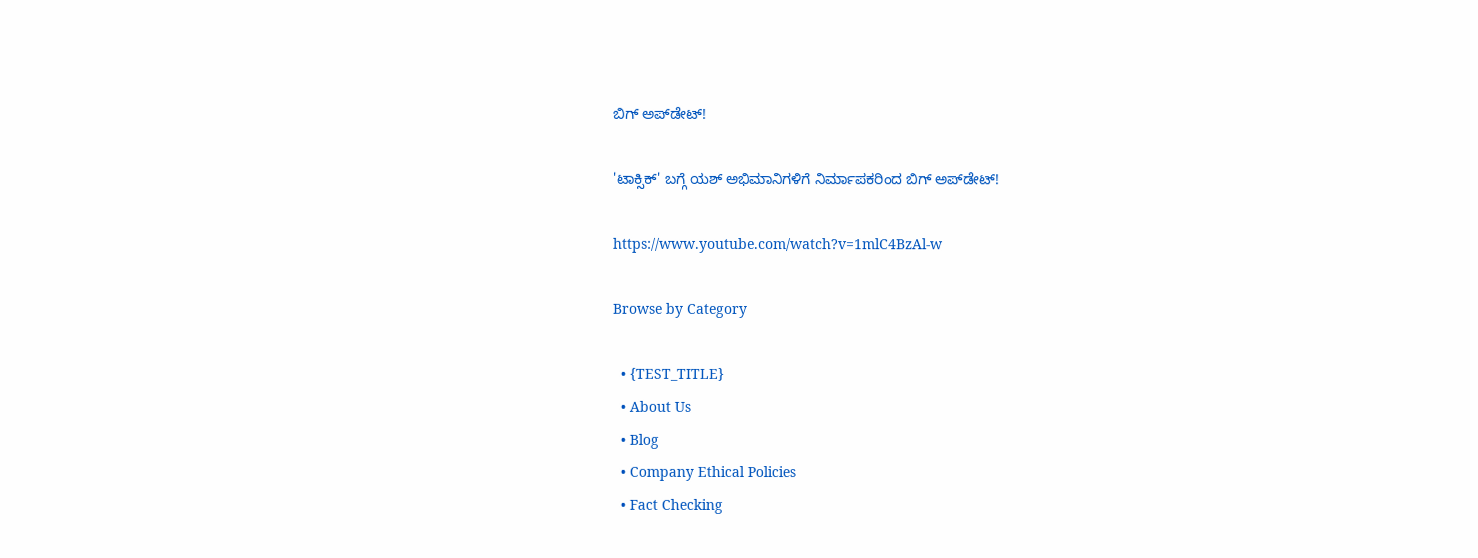ಬಿಗ್ ಅಪ್‌ಡೇಟ್!

'ಟಾಕ್ಸಿಕ್' ಬಗ್ಗೆ ಯಶ್ ಅಭಿಮಾನಿಗಳಿಗೆ ನಿರ್ಮಾಪಕರಿಂದ ಬಿಗ್ ಅಪ್‌ಡೇಟ್!

https://www.youtube.com/watch?v=1mlC4BzAl-w

Browse by Category

  • {TEST_TITLE}
  • About Us
  • Blog
  • Company Ethical Policies
  • Fact Checking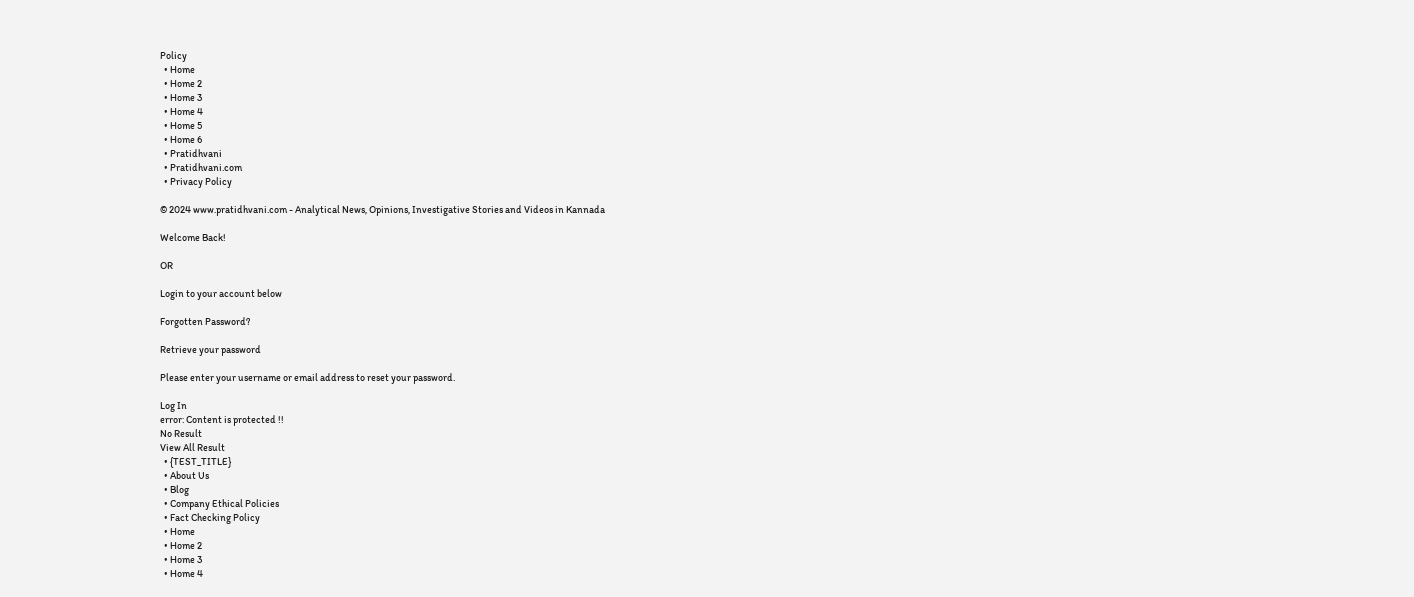Policy
  • Home
  • Home 2
  • Home 3
  • Home 4
  • Home 5
  • Home 6
  • Pratidhvani
  • Pratidhvani.com
  • Privacy Policy

© 2024 www.pratidhvani.com - Analytical News, Opinions, Investigative Stories and Videos in Kannada

Welcome Back!

OR

Login to your account below

Forgotten Password?

Retrieve your password

Please enter your username or email address to reset your password.

Log In
error: Content is protected !!
No Result
View All Result
  • {TEST_TITLE}
  • About Us
  • Blog
  • Company Ethical Policies
  • Fact Checking Policy
  • Home
  • Home 2
  • Home 3
  • Home 4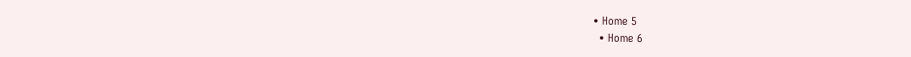• Home 5
  • Home 6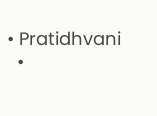• Pratidhvani
  •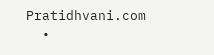Pratidhvani.com
  •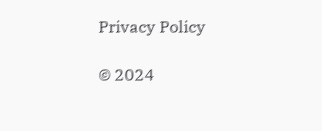Privacy Policy

© 2024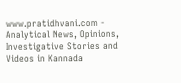www.pratidhvani.com - Analytical News, Opinions, Investigative Stories and Videos in Kannada